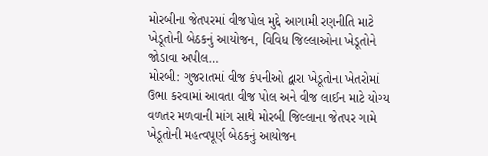મોરબીના જેતપરમાં વીજપોલ મુદ્દે આગામી રણનીતિ માટે ખેડૂતોની બેઠકનું આયોજન, વિવિધ જિલ્લાઓના ખેડૂતોને જોડાવા અપીલ…
મોરબી: ગુજરાતમાં વીજ કંપનીઓ દ્વારા ખેડૂતોના ખેતરોમાં ઉભા કરવામાં આવતા વીજ પોલ અને વીજ લાઈન માટે યોગ્ય વળતર મળવાની માંગ સાથે મોરબી જિલ્લાના જેતપર ગામે ખેડૂતોની મહત્વપૂર્ણ બેઠકનું આયોજન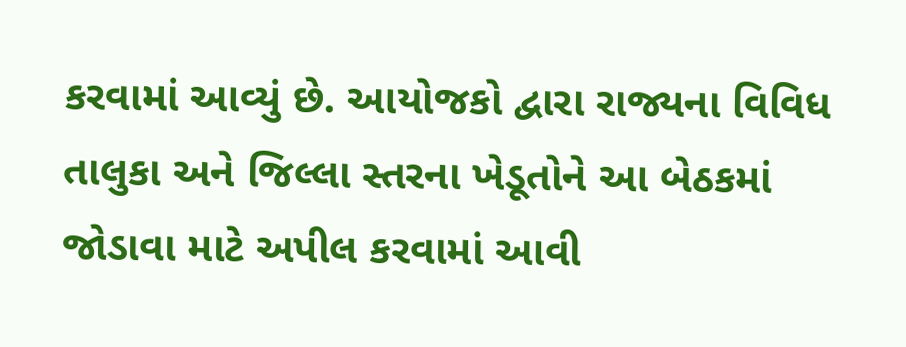કરવામાં આવ્યું છે. આયોજકો દ્વારા રાજ્યના વિવિધ તાલુકા અને જિલ્લા સ્તરના ખેડૂતોને આ બેઠકમાં જોડાવા માટે અપીલ કરવામાં આવી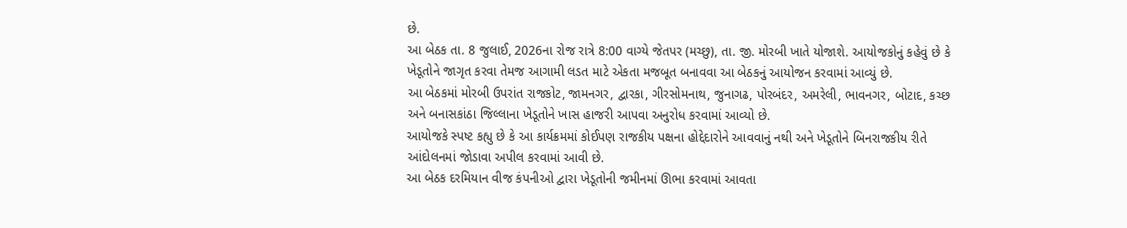છે.
આ બેઠક તા. 8 જુલાઈ, 2026ના રોજ રાત્રે 8:00 વાગ્યે જેતપર (મચ્છુ), તા. જી. મોરબી ખાતે યોજાશે. આયોજકોનું કહેવું છે કે ખેડૂતોને જાગૃત કરવા તેમજ આગામી લડત માટે એકતા મજબૂત બનાવવા આ બેઠકનું આયોજન કરવામાં આવ્યું છે.
આ બેઠકમાં મોરબી ઉપરાંત રાજકોટ, જામનગર, દ્વારકા, ગીરસોમનાથ, જુનાગઢ, પોરબંદર, અમરેલી, ભાવનગર, બોટાદ, કચ્છ અને બનાસકાંઠા જિલ્લાના ખેડૂતોને ખાસ હાજરી આપવા અનુરોધ કરવામાં આવ્યો છે.
આયોજકે સ્પષ્ટ કહ્યુ છે કે આ કાર્યક્રમમાં કોઈપણ રાજકીય પક્ષના હોદ્દેદારોને આવવાનું નથી અને ખેડૂતોને બિનરાજકીય રીતે આંદોલનમાં જોડાવા અપીલ કરવામાં આવી છે.
આ બેઠક દરમિયાન વીજ કંપનીઓ દ્વારા ખેડૂતોની જમીનમાં ઊભા કરવામાં આવતા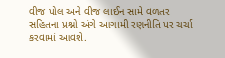વીજ પોલ અને વીજ લાઈન સામે વળતર સહિતના પ્રશ્નો અંગે આગામી રણનીતિ પર ચર્ચા કરવામાં આવશે.